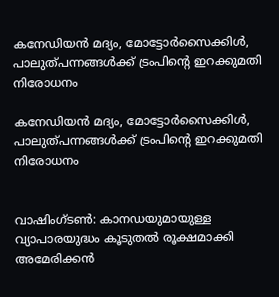കനേഡിയന്‍ മദ്യം, മോട്ടോര്‍സൈക്കിള്‍, പാലുത്പന്നങ്ങള്‍ക്ക് ട്രംപിന്റെ ഇറക്കുമതി നിരോധനം

കനേഡിയന്‍ മദ്യം, മോട്ടോര്‍സൈക്കിള്‍, പാലുത്പന്നങ്ങള്‍ക്ക് ട്രംപിന്റെ ഇറക്കുമതി നിരോധനം


വാഷിംഗ്ടണ്‍: കാനഡയുമായുള്ള വ്യാപാരയുദ്ധം കൂടുതല്‍ രൂക്ഷമാക്കി അമേരിക്കന്‍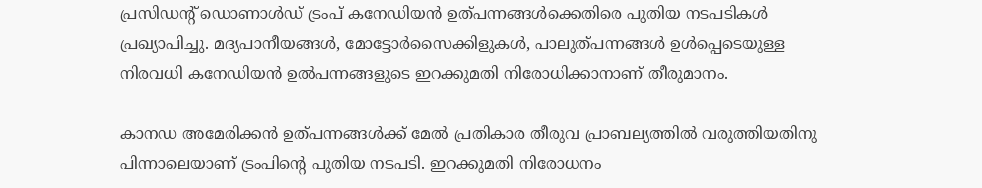പ്രസിഡന്റ് ഡൊണാള്‍ഡ് ട്രംപ് കനേഡിയന്‍ ഉത്പന്നങ്ങള്‍ക്കെതിരെ പുതിയ നടപടികള്‍ പ്രഖ്യാപിച്ചു. മദ്യപാനീയങ്ങള്‍, മോട്ടോര്‍സൈക്കിളുകള്‍, പാലുത്പന്നങ്ങള്‍ ഉള്‍പ്പെടെയുള്ള നിരവധി കനേഡിയന്‍ ഉല്‍പന്നങ്ങളുടെ ഇറക്കുമതി നിരോധിക്കാനാണ് തീരുമാനം.

കാനഡ അമേരിക്കന്‍ ഉത്പന്നങ്ങള്‍ക്ക് മേല്‍ പ്രതികാര തീരുവ പ്രാബല്യത്തില്‍ വരുത്തിയതിനു പിന്നാലെയാണ് ട്രംപിന്റെ പുതിയ നടപടി. ഇറക്കുമതി നിരോധനം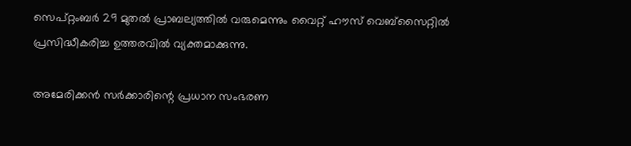സെപ്റ്റംബര്‍ 29 മുതല്‍ പ്രാബല്യത്തില്‍ വരുമെന്നും വൈറ്റ് ഹൗസ് വെബ്സൈറ്റില്‍ പ്രസിദ്ധീകരിച്ച ഉത്തരവില്‍ വ്യക്തമാക്കുന്നു.

അമേരിക്കന്‍ സര്‍ക്കാരിന്റെ പ്രധാന സംഭരണ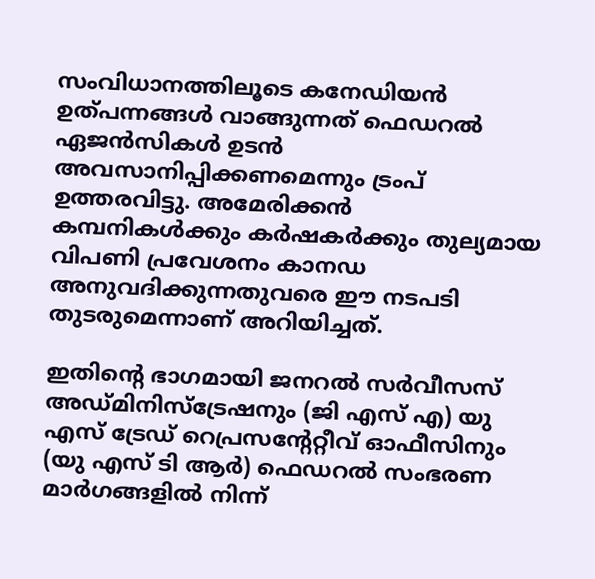സംവിധാനത്തിലൂടെ കനേഡിയന്‍ ഉത്പന്നങ്ങള്‍ വാങ്ങുന്നത് ഫെഡറല്‍ ഏജന്‍സികള്‍ ഉടന്‍ അവസാനിപ്പിക്കണമെന്നും ട്രംപ് ഉത്തരവിട്ടു. അമേരിക്കന്‍ കമ്പനികള്‍ക്കും കര്‍ഷകര്‍ക്കും തുല്യമായ വിപണി പ്രവേശനം കാനഡ അനുവദിക്കുന്നതുവരെ ഈ നടപടി തുടരുമെന്നാണ് അറിയിച്ചത്.

ഇതിന്റെ ഭാഗമായി ജനറല്‍ സര്‍വീസസ് അഡ്മിനിസ്‌ട്രേഷനും (ജി എസ് എ) യു എസ് ട്രേഡ് റെപ്രസന്റേറ്റീവ് ഓഫീസിനും (യു എസ് ടി ആര്‍) ഫെഡറല്‍ സംഭരണ മാര്‍ഗങ്ങളില്‍ നിന്ന്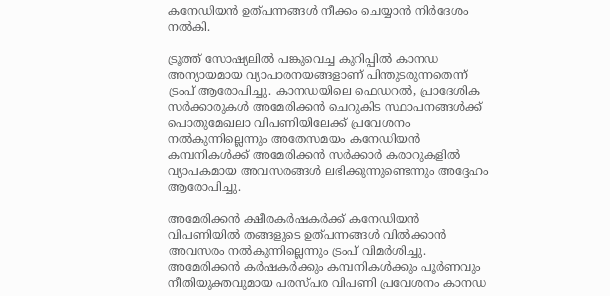കനേഡിയന്‍ ഉത്പന്നങ്ങള്‍ നീക്കം ചെയ്യാന്‍ നിര്‍ദേശം നല്‍കി.

ട്രൂത്ത് സോഷ്യലില്‍ പങ്കുവെച്ച കുറിപ്പില്‍ കാനഡ അന്യായമായ വ്യാപാരനയങ്ങളാണ് പിന്തുടരുന്നതെന്ന് ട്രംപ് ആരോപിച്ചു. കാനഡയിലെ ഫെഡറല്‍, പ്രാദേശിക സര്‍ക്കാരുകള്‍ അമേരിക്കന്‍ ചെറുകിട സ്ഥാപനങ്ങള്‍ക്ക് പൊതുമേഖലാ വിപണിയിലേക്ക് പ്രവേശനം നല്‍കുന്നില്ലെന്നും അതേസമയം കനേഡിയന്‍ കമ്പനികള്‍ക്ക് അമേരിക്കന്‍ സര്‍ക്കാര്‍ കരാറുകളില്‍ വ്യാപകമായ അവസരങ്ങള്‍ ലഭിക്കുന്നുണ്ടെന്നും അദ്ദേഹം ആരോപിച്ചു.

അമേരിക്കന്‍ ക്ഷീരകര്‍ഷകര്‍ക്ക് കനേഡിയന്‍ വിപണിയില്‍ തങ്ങളുടെ ഉത്പന്നങ്ങള്‍ വില്‍ക്കാന്‍ അവസരം നല്‍കുന്നില്ലെന്നും ട്രംപ് വിമര്‍ശിച്ചു. അമേരിക്കന്‍ കര്‍ഷകര്‍ക്കും കമ്പനികള്‍ക്കും പൂര്‍ണവും നീതിയുക്തവുമായ പരസ്പര വിപണി പ്രവേശനം കാനഡ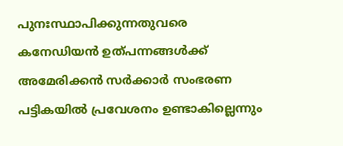പുനഃസ്ഥാപിക്കുന്നതുവരെ കനേഡിയന്‍ ഉത്പന്നങ്ങള്‍ക്ക് അമേരിക്കന്‍ സര്‍ക്കാര്‍ സംഭരണ പട്ടികയില്‍ പ്രവേശനം ഉണ്ടാകില്ലെന്നും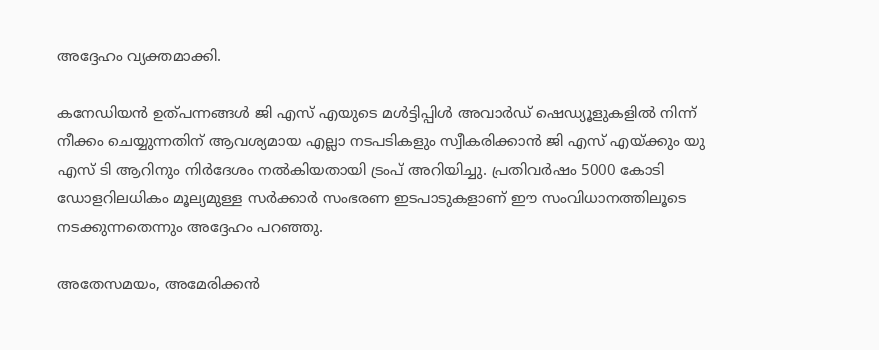അദ്ദേഹം വ്യക്തമാക്കി.

കനേഡിയന്‍ ഉത്പന്നങ്ങള്‍ ജി എസ് എയുടെ മള്‍ട്ടിപ്പിള്‍ അവാര്‍ഡ് ഷെഡ്യൂളുകളില്‍ നിന്ന് നീക്കം ചെയ്യുന്നതിന് ആവശ്യമായ എല്ലാ നടപടികളും സ്വീകരിക്കാന്‍ ജി എസ് എയ്ക്കും യു എസ് ടി ആറിനും നിര്‍ദേശം നല്‍കിയതായി ട്രംപ് അറിയിച്ചു. പ്രതിവര്‍ഷം 5000 കോടി ഡോളറിലധികം മൂല്യമുള്ള സര്‍ക്കാര്‍ സംഭരണ ഇടപാടുകളാണ് ഈ സംവിധാനത്തിലൂടെ നടക്കുന്നതെന്നും അദ്ദേഹം പറഞ്ഞു.

അതേസമയം, അമേരിക്കന്‍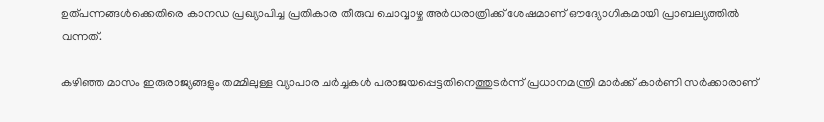ഉത്പന്നങ്ങള്‍ക്കെതിരെ കാനഡ പ്രഖ്യാപിച്ച പ്രതികാര തീരുവ ചൊവ്വാഴ്ച അര്‍ധരാത്രിക്ക് ശേഷമാണ് ഔദ്യോഗികമായി പ്രാബല്യത്തില്‍ വന്നത്.

കഴിഞ്ഞ മാസം ഇരുരാജ്യങ്ങളും തമ്മിലുള്ള വ്യാപാര ചര്‍ച്ചകള്‍ പരാജയപ്പെട്ടതിനെത്തുടര്‍ന്ന് പ്രധാനമന്ത്രി മാര്‍ക്ക് കാര്‍ണി സര്‍ക്കാരാണ്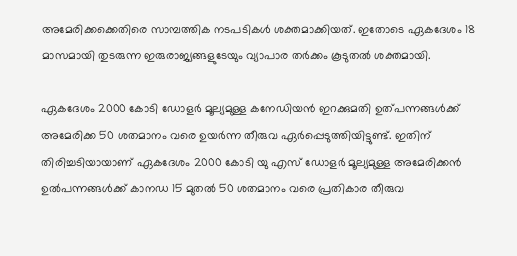അമേരിക്കക്കെതിരെ സാമ്പത്തിക നടപടികള്‍ ശക്തമാക്കിയത്. ഇതോടെ ഏകദേശം 18 മാസമായി തുടരുന്ന ഇരുരാജ്യങ്ങളുടേയും വ്യാപാര തര്‍ക്കം കൂടുതല്‍ ശക്തമായി.

ഏകദേശം 2000 കോടി ഡോളര്‍ മൂല്യമുള്ള കനേഡിയന്‍ ഇറക്കുമതി ഉത്പന്നങ്ങള്‍ക്ക് അമേരിക്ക 50 ശതമാനം വരെ ഉയര്‍ന്ന തീരുവ ഏര്‍പ്പെടുത്തിയിട്ടുണ്ട്. ഇതിന് തിരിച്ചടിയായാണ് ഏകദേശം 2000 കോടി യു എസ് ഡോളര്‍ മൂല്യമുള്ള അമേരിക്കന്‍ ഉല്‍പന്നങ്ങള്‍ക്ക് കാനഡ 15 മുതല്‍ 50 ശതമാനം വരെ പ്രതികാര തീരുവ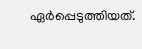ഏര്‍പ്പെടുത്തിയത്.